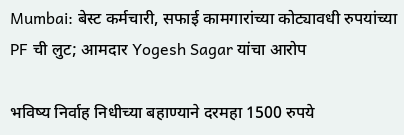Mumbai: बेस्ट कर्मचारी, सफाई कामगारांच्या कोट्यावधी रुपयांच्या PF ची लुट; आमदार Yogesh Sagar यांचा आरोप

भविष्य निर्वाह निधीच्या बहाण्याने दरमहा 1500 रुपये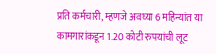प्रति कर्मचारी, म्हणजे अवघ्या 6 महिन्यांत या कामगारांकडून 1.20 कोटी रुपयांची लूट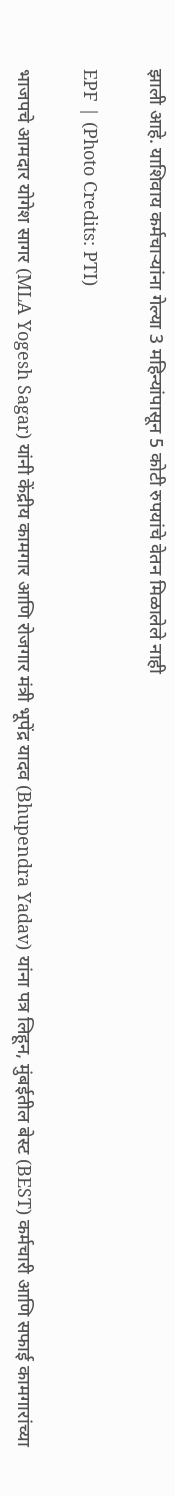झाली आहे. याशिवाय कर्मचाऱ्यांना गेल्या 3 महिन्यांपासून 5 कोटी रुपयांचे वेतन मिळालेले नाही

EPF | (Photo Credits: PTI)

भाजपचे आमदार योगेश सागर (MLA Yogesh Sagar) यांनी केंद्रीय कामगार आणि रोजगार मंत्री भूपेंद्र यादव (Bhupendra Yadav) यांना पत्र लिहून, मुंबईतील बेस्ट (BEST) कर्मचारी आणि सफाई कामगारांच्या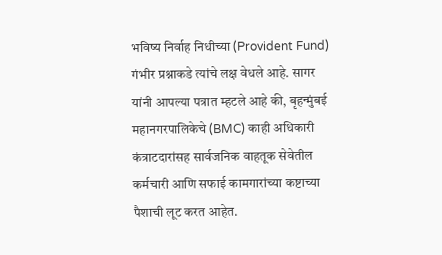भविष्य निर्वाह निधीच्या (Provident Fund) गंभीर प्रश्नाकडे त्यांचे लक्ष वेधले आहे. सागर यांनी आपल्या पत्रात म्हटले आहे की, बृहन्मुंबई महानगरपालिकेचे (BMC) काही अधिकारी कंत्राटदारांसह सार्वजनिक वाहतूक सेवेतील कर्मचारी आणि सफाई कामगारांच्या कष्टाच्या पैशाची लूट करत आहेत.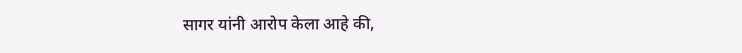सागर यांनी आरोप केला आहे की,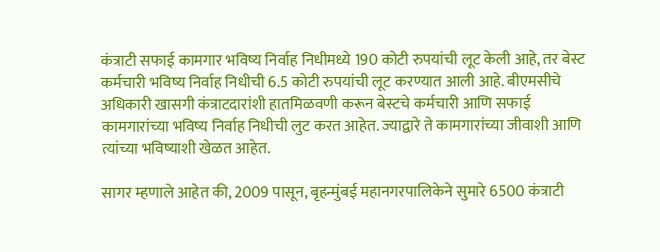कंत्राटी सफाई कामगार भविष्य निर्वाह निधीमध्ये 190 कोटी रुपयांची लूट केली आहे, तर बेस्ट कर्मचारी भविष्य निर्वाह निधीची 6.5 कोटी रुपयांची लूट करण्यात आली आहे. बीएमसीचे अधिकारी खासगी कंत्राटदारांशी हातमिळवणी करून बेस्टचे कर्मचारी आणि सफाई कामगारांच्या भविष्य निर्वाह निधीची लुट करत आहेत. ज्याद्वारे ते कामगारांच्या जीवाशी आणि त्यांच्या भविष्याशी खेळत आहेत.

सागर म्हणाले आहेत की, 2009 पासून, बृहन्मुंबई महानगरपालिकेने सुमारे 6500 कंत्राटी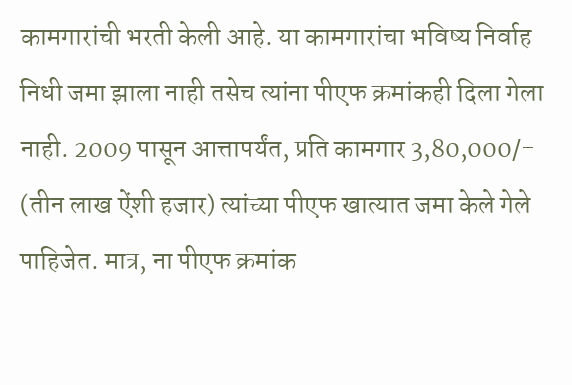कामगारांची भरती केली आहे. या कामगारांचा भविष्य निर्वाह निधी जमा झाला नाही तसेच त्यांना पीएफ क्रमांकही दिला गेला नाही. 2009 पासून आत्तापर्यंत, प्रति कामगार 3,80,000/- (तीन लाख ऐंशी हजार) त्यांच्या पीएफ खात्यात जमा केले गेले पाहिजेत. मात्र, ना पीएफ क्रमांक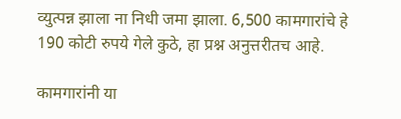व्युत्पन्न झाला ना निधी जमा झाला. 6,500 कामगारांचे हे 190 कोटी रुपये गेले कुठे, हा प्रश्न अनुत्तरीतच आहे.

कामगारांनी या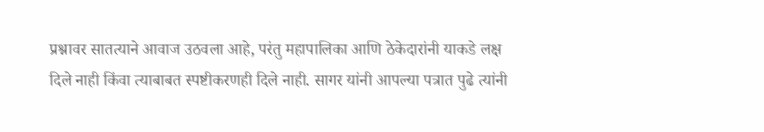प्रश्नावर सातत्याने आवाज उठवला आहे, परंतु महापालिका आणि ठेकेदारांनी याकडे लक्ष दिले नाही किंवा त्याबाबत स्पष्टीकरणही दिले नाही. सागर यांनी आपल्या पत्रात पुढे त्यांनी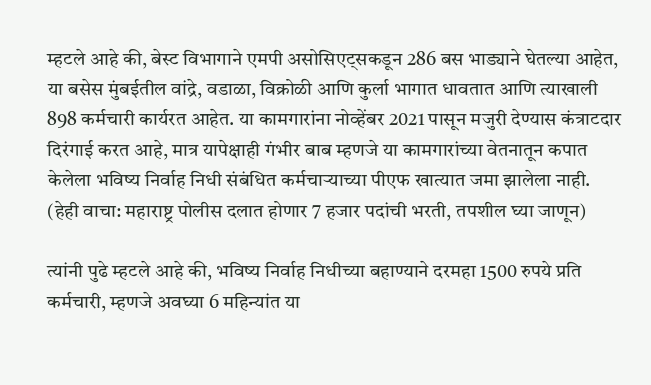म्हटले आहे की, बेस्ट विभागाने एमपी असोसिएट्सकडून 286 बस भाड्याने घेतल्या आहेत, या बसेस मुंबईतील वांद्रे, वडाळा, विक्रोळी आणि कुर्ला भागात धावतात आणि त्याखाली 898 कर्मचारी कार्यरत आहेत. या कामगारांना नोव्हेंबर 2021 पासून मजुरी देण्यास कंत्राटदार दिरंगाई करत आहे, मात्र यापेक्षाही गंभीर बाब म्हणजे या कामगारांच्या वेतनातून कपात केलेला भविष्य निर्वाह निधी संबंधित कर्मचाऱ्याच्या पीएफ खात्यात जमा झालेला नाही. (हेही वाचा: महाराष्ट्र पोलीस दलात होणार 7 हजार पदांची भरती, तपशील घ्या जाणून)

त्यांनी पुढे म्हटले आहे की, भविष्य निर्वाह निधीच्या बहाण्याने दरमहा 1500 रुपये प्रति कर्मचारी, म्हणजे अवघ्या 6 महिन्यांत या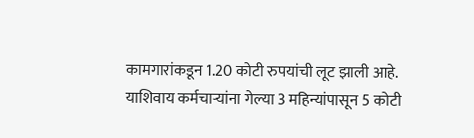कामगारांकडून 1.20 कोटी रुपयांची लूट झाली आहे. याशिवाय कर्मचाऱ्यांना गेल्या 3 महिन्यांपासून 5 कोटी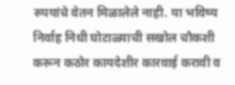रुपयांचे वेतन मिळालेले नाही. या भविष्य निर्वाह निधी घोटाळ्याची सखोल चौकशी करून कठोर कायदेशीर कारवाई करावी व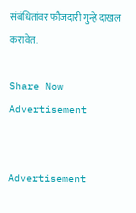संबंधितांवर फौजदारी गुन्हे दाखल करावेत.

Share Now
Advertisement


Advertisement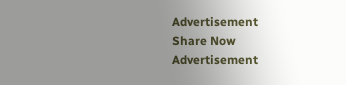Advertisement
Share Now
Advertisement